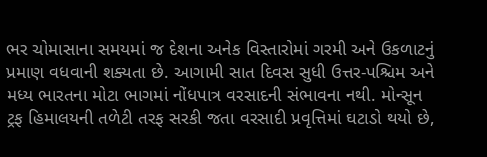ભર ચોમાસાના સમયમાં જ દેશના અનેક વિસ્તારોમાં ગરમી અને ઉકળાટનું પ્રમાણ વધવાની શક્યતા છે. આગામી સાત દિવસ સુધી ઉત્તર-પશ્ચિમ અને મધ્ય ભારતના મોટા ભાગમાં નોંધપાત્ર વરસાદની સંભાવના નથી. મોન્સૂન ટ્રફ હિમાલયની તળેટી તરફ સરકી જતા વરસાદી પ્રવૃત્તિમાં ઘટાડો થયો છે,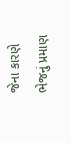જેના કારણે ભેજનું પ્રમાણ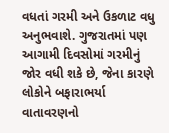વધતાં ગરમી અને ઉકળાટ વધુ અનુભવાશે. ગુજરાતમાં પણ આગામી દિવસોમાં ગરમીનું જોર વધી શકે છે, જેના કારણે લોકોને બફારાભર્યા વાતાવરણનો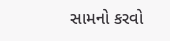સામનો કરવો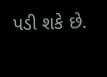પડી શકે છે.